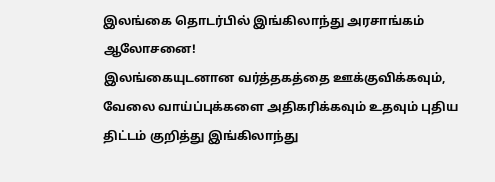இலங்கை தொடர்பில் இங்கிலாந்து அரசாங்கம் ஆலோசனை!
இலங்கையுடனான வர்த்தகத்தை ஊக்குவிக்கவும், வேலை வாய்ப்புக்களை அதிகரிக்கவும் உதவும் புதிய திட்டம் குறித்து இங்கிலாந்து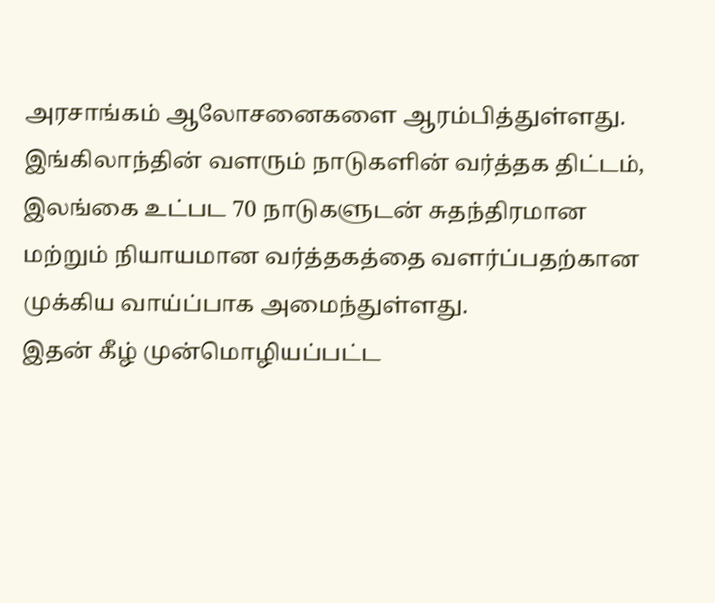அரசாங்கம் ஆலோசனைகளை ஆரம்பித்துள்ளது.
இங்கிலாந்தின் வளரும் நாடுகளின் வர்த்தக திட்டம், இலங்கை உட்பட 70 நாடுகளுடன் சுதந்திரமான மற்றும் நியாயமான வர்த்தகத்தை வளர்ப்பதற்கான முக்கிய வாய்ப்பாக அமைந்துள்ளது.
இதன் கீழ் முன்மொழியப்பட்ட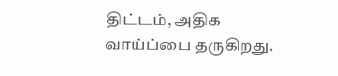திட்டம், அதிக வாய்ப்பை தருகிறது.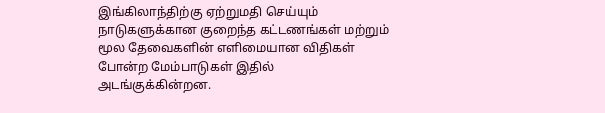இங்கிலாந்திற்கு ஏற்றுமதி செய்யும் நாடுகளுக்கான குறைந்த கட்டணங்கள் மற்றும் மூல தேவைகளின் எளிமையான விதிகள் போன்ற மேம்பாடுகள் இதில் அடங்குக்கின்றன.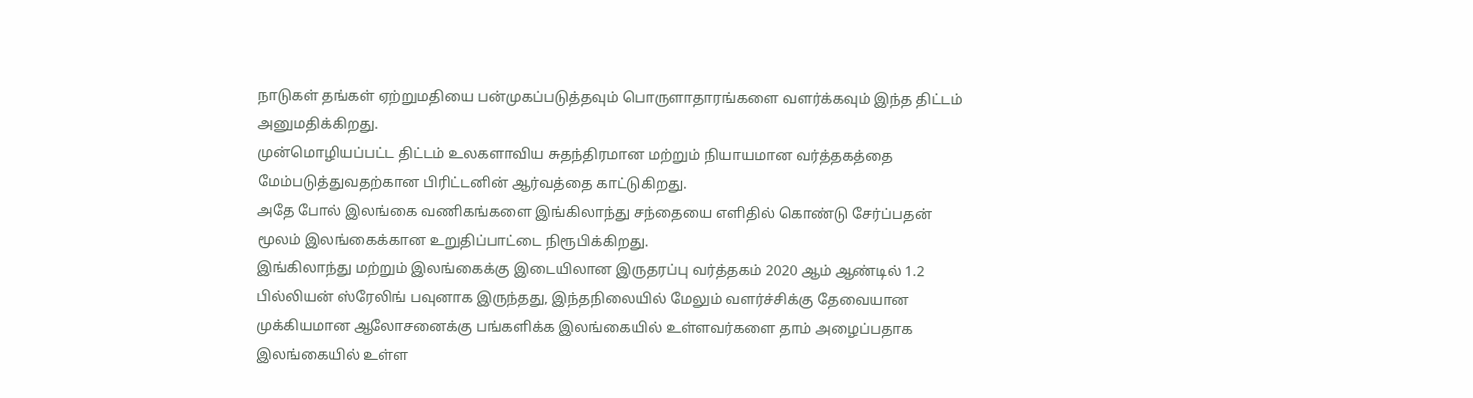நாடுகள் தங்கள் ஏற்றுமதியை பன்முகப்படுத்தவும் பொருளாதாரங்களை வளர்க்கவும் இந்த திட்டம் அனுமதிக்கிறது.
முன்மொழியப்பட்ட திட்டம் உலகளாவிய சுதந்திரமான மற்றும் நியாயமான வர்த்தகத்தை மேம்படுத்துவதற்கான பிரிட்டனின் ஆர்வத்தை காட்டுகிறது.
அதே போல் இலங்கை வணிகங்களை இங்கிலாந்து சந்தையை எளிதில் கொண்டு சேர்ப்பதன் மூலம் இலங்கைக்கான உறுதிப்பாட்டை நிரூபிக்கிறது.
இங்கிலாந்து மற்றும் இலங்கைக்கு இடையிலான இருதரப்பு வர்த்தகம் 2020 ஆம் ஆண்டில் 1.2 பில்லியன் ஸ்ரேலிங் பவுனாக இருந்தது, இந்தநிலையில் மேலும் வளர்ச்சிக்கு தேவையான முக்கியமான ஆலோசனைக்கு பங்களிக்க இலங்கையில் உள்ளவர்களை தாம் அழைப்பதாக இலங்கையில் உள்ள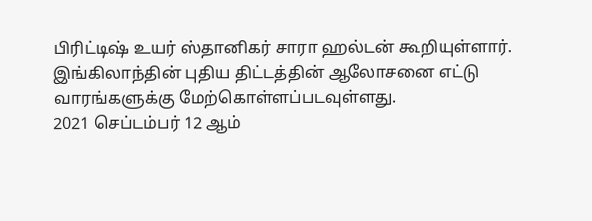பிரிட்டிஷ் உயர் ஸ்தானிகர் சாரா ஹல்டன் கூறியுள்ளார்.
இங்கிலாந்தின் புதிய திட்டத்தின் ஆலோசனை எட்டு வாரங்களுக்கு மேற்கொள்ளப்படவுள்ளது.
2021 செப்டம்பர் 12 ஆம்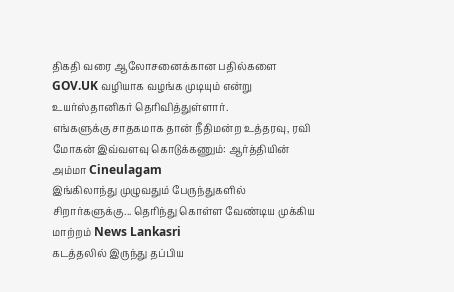திகதி வரை ஆலோசனைக்கான பதில்களை GOV.UK வழியாக வழங்க முடியும் என்று உயர்ஸ்தானிகர் தெரிவித்துள்ளார்.
எங்களுக்கு சாதகமாக தான் நீதிமன்ற உத்தரவு, ரவி மோகன் இவ்வளவு கொடுக்கணும்: ஆர்த்தியின் அம்மா Cineulagam
இங்கிலாந்து முழுவதும் பேருந்துகளில் சிறார்களுக்கு... தெரிந்து கொள்ள வேண்டிய முக்கிய மாற்றம் News Lankasri
கடத்தலில் இருந்து தப்பிய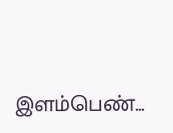இளம்பெண்...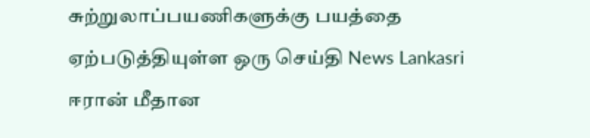சுற்றுலாப்பயணிகளுக்கு பயத்தை ஏற்படுத்தியுள்ள ஒரு செய்தி News Lankasri
ஈரான் மீதான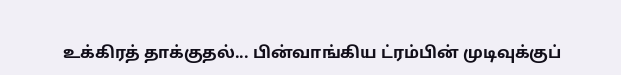உக்கிரத் தாக்குதல்... பின்வாங்கிய ட்ரம்பின் முடிவுக்குப்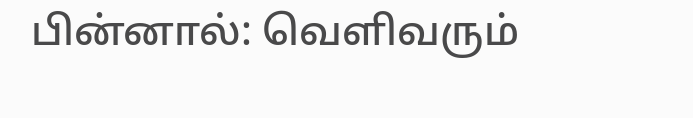பின்னால்: வெளிவரும்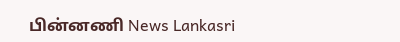பின்னணி News Lankasri